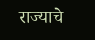राज्याचे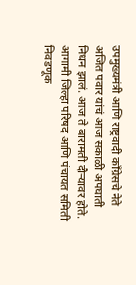उपमुख्यमंत्री आणि राष्ट्रवादी काँग्रेसचे नेते अजित पवार यांचं आज सकाळी अपघाती निधन झालं. आज ते बारामती दौऱ्यावर होते. आगामी जिल्हा परिषद आणि पंचायत समिती निवडणूक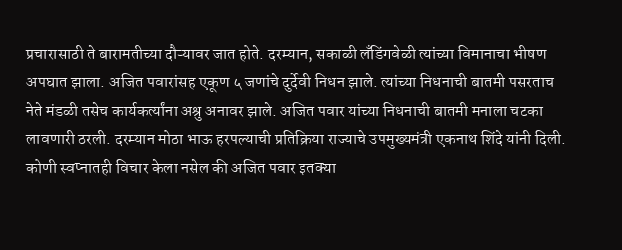प्रचारासाठी ते बारामतीच्या दौऱ्यावर जात होते. दरम्यान, सकाळी लँडिंगवेळी त्यांच्या विमानाचा भीषण अपघात झाला. अजित पवारांसह एकूण ५ जणांचे दुर्देवी निधन झाले. त्यांच्या निधनाची बातमी पसरताच नेते मंडळी तसेच कार्यकर्त्यांना अश्रु अनावर झाले. अजित पवार यांच्या निधनाची बातमी मनाला चटका लावणारी ठरली. दरम्यान मोठा भाऊ हरपल्याची प्रतिक्रिया राज्याचे उपमुख्यमंत्री एकनाथ शिंदे यांनी दिली.
कोणी स्वप्नातही विचार केला नसेल की अजित पवार इतक्या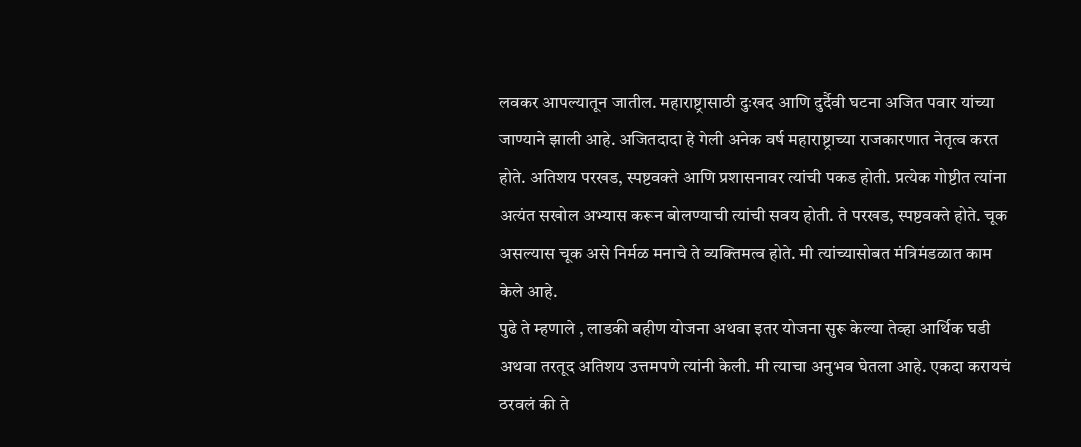लवकर आपल्यातून जातील. महाराष्ट्रासाठी दुःखद आणि दुर्दैवी घटना अजित पवार यांच्या जाण्याने झाली आहे. अजितदादा हे गेली अनेक वर्ष महाराष्ट्राच्या राजकारणात नेतृत्व करत होते. अतिशय परखड, स्पष्टवक्ते आणि प्रशासनावर त्यांची पकड होती. प्रत्येक गोष्टीत त्यांना अत्यंत सखोल अभ्यास करून बोलण्याची त्यांची सवय होती. ते परखड, स्पष्टवक्ते होते. चूक असल्यास चूक असे निर्मळ मनाचे ते व्यक्तिमत्व होते. मी त्यांच्यासोबत मंत्रिमंडळात काम केले आहे.
पुढे ते म्हणाले , लाडकी बहीण योजना अथवा इतर योजना सुरू केल्या तेव्हा आर्थिक घडी अथवा तरतूद अतिशय उत्तमपणे त्यांनी केली. मी त्याचा अनुभव घेतला आहे. एकदा करायचं ठरवलं की ते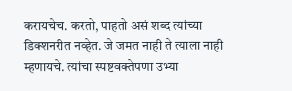करायचेच. करतो, पाहतो असं शब्द त्यांच्या डिक्शनरीत नव्हेत. जे जमत नाही ते त्याला नाही म्हणायचे. त्यांचा स्पष्टवक्तेपणा उभ्या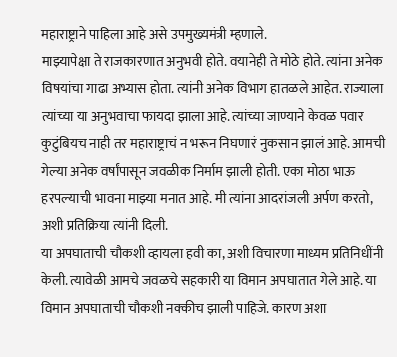महाराष्ट्राने पाहिला आहे असे उपमुख्यमंत्री म्हणाले.
माझ्यापेक्षा ते राजकारणात अनुभवी होते. वयानेही ते मोठे होते. त्यांना अनेक विषयांचा गाढा अभ्यास होता. त्यांनी अनेक विभाग हातळले आहेत. राज्याला त्यांच्या या अनुभवाचा फायदा झाला आहे. त्यांच्या जाण्याने केवळ पवार कुटुंबियच नाही तर महाराष्ट्राचं न भरून निघणारं नुकसान झालं आहे. आमची गेल्या अनेक वर्षांपासून जवळीक निर्माम झाली होती. एका मोठा भाऊ हरपल्याची भावना माझ्या मनात आहे. मी त्यांना आदरांजली अर्पण करतो, अशी प्रतिक्रिया त्यांनी दिली.
या अपघाताची चौकशी व्हायला हवी का, अशी विचारणा माध्यम प्रतिनिधींनी केली. त्यावेळी आमचे जवळचे सहकारी या विमान अपघातात गेले आहे. या विमान अपघाताची चौकशी नक्कीच झाली पाहिजे. कारण अशा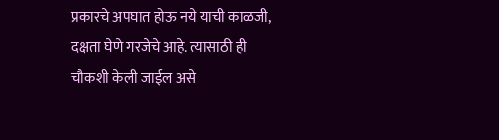प्रकारचे अपघात होऊ नये याची काळजी, दक्षता घेणे गरजेचे आहे. त्यासाठी ही चौकशी केली जाईल असे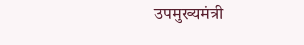उपमुख्यमंत्री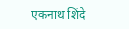एकनाथ शिंदे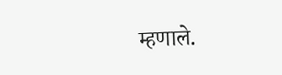म्हणाले.